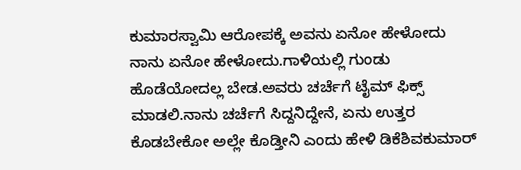ಕುಮಾರಸ್ವಾಮಿ ಆರೋಪಕ್ಕೆ ಅವನು ಏನೋ ಹೇಳೋದು ನಾನು ಏನೋ ಹೇಳೋದು.ಗಾಳಿಯಲ್ಲಿ ಗುಂಡು ಹೊಡೆಯೋದಲ್ಲ ಬೇಡ.ಅವರು ಚರ್ಚೆಗೆ ಟೈಮ್ ಫಿಕ್ಸ್ ಮಾಡಲಿ.ನಾನು ಚರ್ಚೆಗೆ ಸಿದ್ದನಿದ್ದೇನೆ, ಏನು ಉತ್ತರ ಕೊಡಬೇಕೋ ಅಲ್ಲೇ ಕೊಡ್ತೀನಿ ಎಂದು ಹೇಳಿ ಡಿಕೆಶಿವಕುಮಾರ್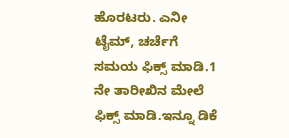ಹೊರಟರು. ಎನೀ ಟೈಮ್, ಚರ್ಚೆಗೆ ಸಮಯ ಫಿಕ್ಸ್ ಮಾಡಿ.1 ನೇ ತಾರೀಖಿನ ಮೇಲೆ ಫಿಕ್ಸ್ ಮಾಡಿ.ಇನ್ನೂ ಡಿಕೆ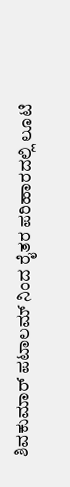ಶಿವಕುಮಾರ್ ಪಟಾಲಮ್ ನಿಂದ ರೈತರ ಪರಿಹಾರದಲ್ಲಿ ಲೂಟಿ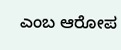ಎಂಬ ಆರೋಪ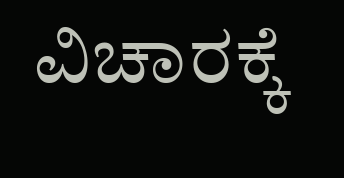ವಿಚಾರಕ್ಕೆ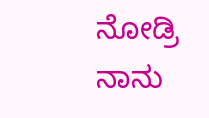ನೋಡ್ರಿ ನಾನು